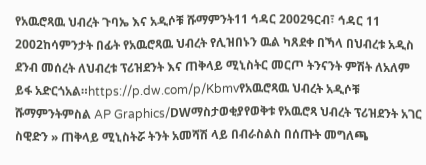የአዉሮጻዉ ህብረት ጉባኤ እና አዲሶቹ ሹማምንት11 ኅዳር 2002ዓርብ፣ ኅዳር 11 2002ከሳምንታት በፊት የአዉሮጻዉ ህብረት የሊዝበኑን ዉል ካጸደቀ በኻላ በህብረቱ አዲስ ደንብ መሰረት ለህብረቱ ፕሪዝደንት እና ጠቅላይ ሚኒስትር መርጦ ትንናንት ምሽት ለአለም ይፋ አድርጎአል።https://p.dw.com/p/Kbmvየአዉሮጻዉ ህብረት አዲሶቹ ሹማምንትምስል AP Graphics/DWማስታወቂያየወቅቱ የአዉሮጻ ህብረት ፕሪዝደንት አገር ስዊድን » ጠቅላይ ሚኒስትሯ ትንት አመሻሽ ላይ በብራስልስ በሰጡት መግለጫ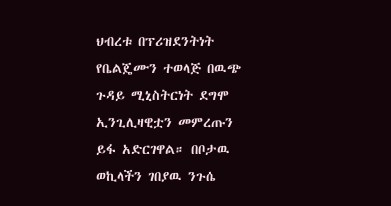ህብረቱ በፕሪዝደንትነት የቤልጄሙን ተወላጅ በዉጭ ጉዳይ ሚኒስትርነት ደግሞ ኢንጊሊዛዊቷን መምረጡን ይፋ አድርገዋል። በቦታዉ ወኪላችን ገበያዉ ንጉሴ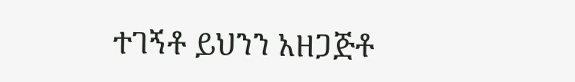ተገኝቶ ይህንን አዘጋጅቶ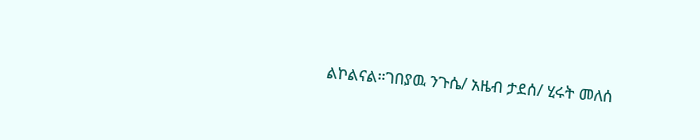ልኮልናል።ገበያዉ ንጉሴ/ አዜብ ታደሰ/ ሂሩት መለሰ